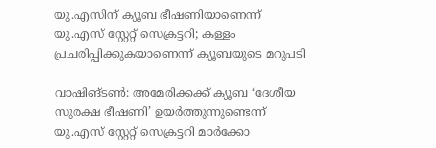യു.എസിന് ക്യൂബ ഭീഷണിയാണെന്ന് യു.എസ് സ്റ്റേറ്റ് സെക്രട്ടറി; കള്ളം പ്രചരിപ്പിക്കുകയാണെന്ന് ക്യൂബയുടെ മറുപടി

വാഷിങ്ടൺ: അമേരിക്കക്ക് ക്യൂബ ‘ദേശീയ സുരക്ഷ ഭീഷണി’ ഉയർത്തുന്നുണ്ടെന്ന് യു.എസ് സ്റ്റേറ്റ് സെക്രട്ടറി മാർക്കോ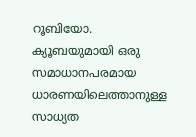റൂബിയോ. ക്യൂബയുമായി ഒരു സമാധാനപരമായ ധാരണയിലെത്താനുള്ള സാധ്യത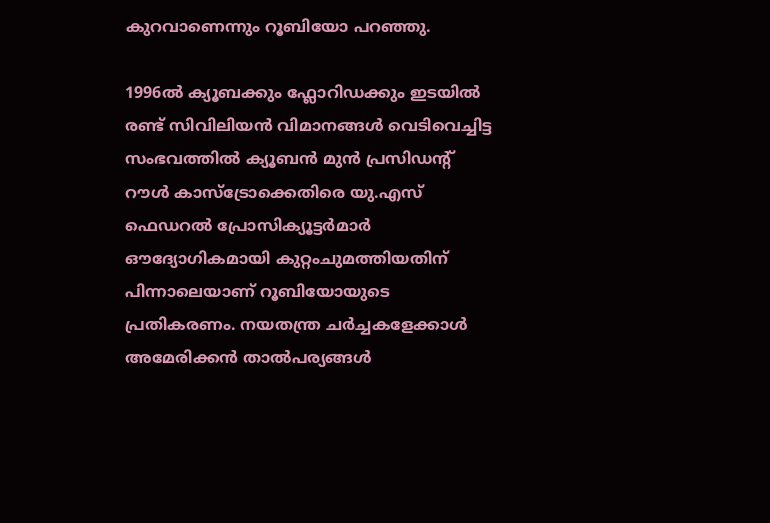കുറവാണെന്നും റൂബിയോ പറഞ്ഞു.

1996ൽ ക്യൂബക്കും ഫ്ലോറിഡക്കും ഇടയിൽ രണ്ട് സിവിലിയൻ വിമാനങ്ങൾ വെടിവെച്ചിട്ട സംഭവത്തിൽ ക്യൂബൻ മുൻ പ്രസിഡന്റ് റൗൾ കാസ്ട്രോക്കെതിരെ യു.എസ് ഫെഡറൽ പ്രോസിക്യൂട്ടർമാർ ഔദ്യോഗികമായി കുറ്റംചുമത്തിയതിന് പിന്നാലെയാണ് റൂബിയോയുടെ പ്രതികരണം. നയതന്ത്ര ചർച്ചകളേക്കാൾ അമേരിക്കൻ താൽപര്യങ്ങൾ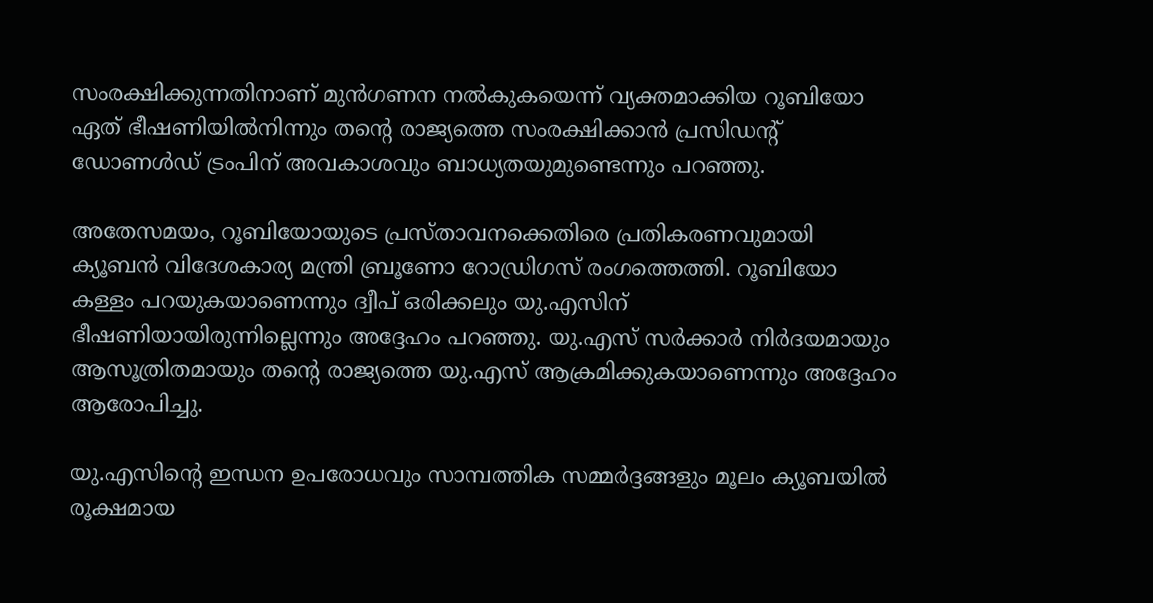സംരക്ഷിക്കുന്നതിനാണ് മുൻഗണന നൽകുകയെന്ന് വ്യക്തമാക്കിയ റൂബിയോ ഏത് ഭീഷണിയിൽനിന്നും തന്റെ രാജ്യത്തെ സംരക്ഷിക്കാൻ പ്രസിഡന്റ് ഡോണൾഡ് ട്രംപിന് അവകാശവും ബാധ്യതയുമുണ്ടെന്നും പറഞ്ഞു.

അതേസമയം, റൂബിയോയുടെ പ്രസ്താവനക്കെതിരെ പ്രതികരണവുമായി ക്യൂബൻ വിദേശകാര്യ മന്ത്രി ബ്രൂണോ റോഡ്രിഗസ് രംഗത്തെത്തി. റൂബിയോ കള്ളം പറയുകയാണെന്നും ദ്വീപ് ഒരിക്കലും യു.എസിന് ഭീഷണിയായിരുന്നില്ലെന്നും അദ്ദേഹം പറഞ്ഞു. യു.എസ് സർക്കാർ നിർദയമായും ആസൂത്രിതമായും തന്റെ രാജ്യത്തെ യു.എസ് ആക്രമിക്കുകയാണെന്നും അദ്ദേഹം ആരോപിച്ചു.

യു.എസിന്റെ ഇന്ധന ഉപരോധവും സാമ്പത്തിക സമ്മർദ്ദങ്ങളും മൂലം ക്യൂബയിൽ രൂക്ഷമായ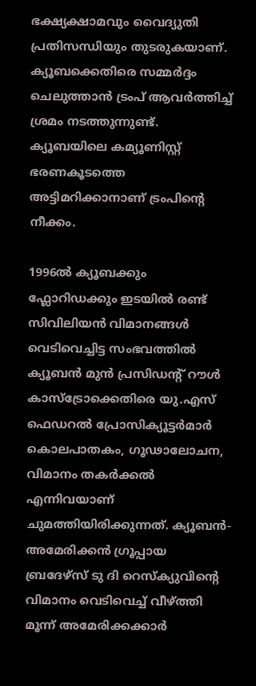ഭക്ഷ്യക്ഷാമവും വൈദ്യുതി പ്രതിസന്ധിയും തുടരുകയാണ്. ക്യൂബക്കെതിരെ സമ്മർദ്ദം ചെലുത്താൻ ട്രംപ് ആവർത്തിച്ച് ശ്രമം നടത്തുന്നുണ്ട്. ക്യൂബയിലെ കമ്യൂണിസ്റ്റ് ഭരണകൂടത്തെ അട്ടിമറിക്കാനാണ് ട്രംപിന്റെ നീക്കം.

1996ൽ ക്യൂബക്കും ഫ്ലോറിഡക്കും ഇടയിൽ രണ്ട് സിവിലിയൻ വിമാനങ്ങൾ വെടിവെച്ചിട്ട സംഭവത്തിൽ ക്യൂബൻ മുൻ പ്രസിഡന്റ് റൗൾ കാസ്ട്രോക്കെതിരെ യു.എസ് ഫെഡറൽ പ്രോസിക്യൂട്ടർമാർ കൊലപാതകം, ഗൂഢാലോചന, വിമാനം തകർക്കൽ എന്നിവയാണ് ചുമത്തിയിരിക്കുന്നത്. ക്യൂബൻ-അമേരിക്കൻ ഗ്രൂപ്പായ ബ്രദേഴ്സ് ടു ദി റെസ്ക്യുവിന്റെ വിമാനം വെടിവെച്ച് വീഴ്ത്തി മൂന്ന് അമേരിക്കക്കാർ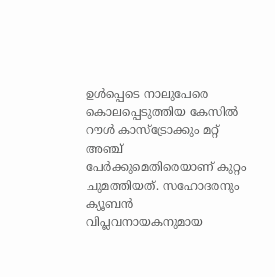ഉൾപ്പെടെ നാലുപേരെ കൊലപ്പെടുത്തിയ കേസിൽ റൗൾ കാസ്ട്രോക്കും മറ്റ് അഞ്ച് പേർക്കുമെതിരെയാണ് കുറ്റം ചുമത്തിയത്. സഹോദരനും ക്യൂബൻ വിപ്ലവനായകനുമായ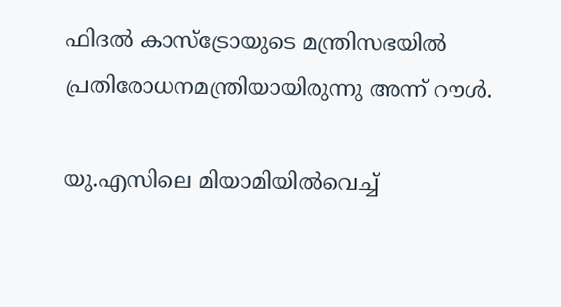ഫിദൽ കാസ്ട്രോയുടെ മന്ത്രിസഭയിൽ പ്രതിരോധനമന്ത്രിയായിരുന്നു അന്ന് റൗൾ.

യു.എസിലെ മിയാമിയിൽവെച്ച്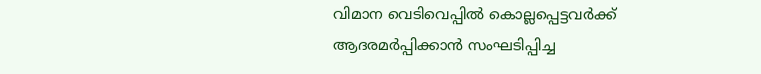വിമാന വെടിവെപ്പിൽ കൊല്ലപ്പെട്ടവർക്ക് ആദരമർപ്പിക്കാൻ സംഘടിപ്പിച്ച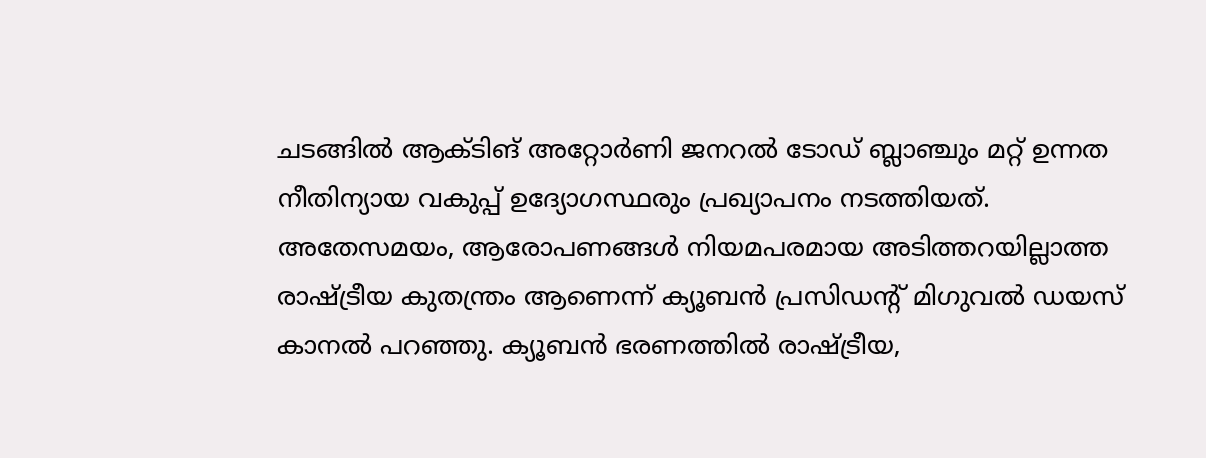ചടങ്ങിൽ ആക്ടിങ് അറ്റോർണി ജനറൽ ടോഡ് ബ്ലാഞ്ചും മറ്റ് ഉന്നത നീതിന്യായ വകുപ്പ് ഉദ്യോഗസ്ഥരും പ്രഖ്യാപനം നടത്തിയത്. അതേസമയം, ആരോപണങ്ങൾ നിയമപരമായ അടിത്തറയില്ലാത്ത രാഷ്ട്രീയ കുതന്ത്രം ആണെന്ന് ക്യൂബൻ പ്രസിഡന്റ് മിഗുവൽ ഡയസ് കാനൽ പറഞ്ഞു. ക്യൂബൻ ഭരണത്തിൽ രാഷ്ട്രീയ,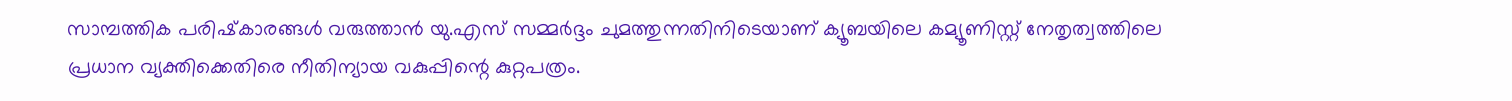സാമ്പത്തിക പരിഷ്‍കാരങ്ങൾ വരുത്താൻ യു.എസ് സമ്മർദ്ദം ചുമത്തുന്നതിനിടെയാണ് ക്യൂബയിലെ കമ്യൂണിസ്റ്റ് നേതൃത്വത്തിലെ പ്രധാന വ്യക്തിക്കെതിരെ നീതിന്യായ വകുപ്പിന്റെ കുറ്റപത്രം.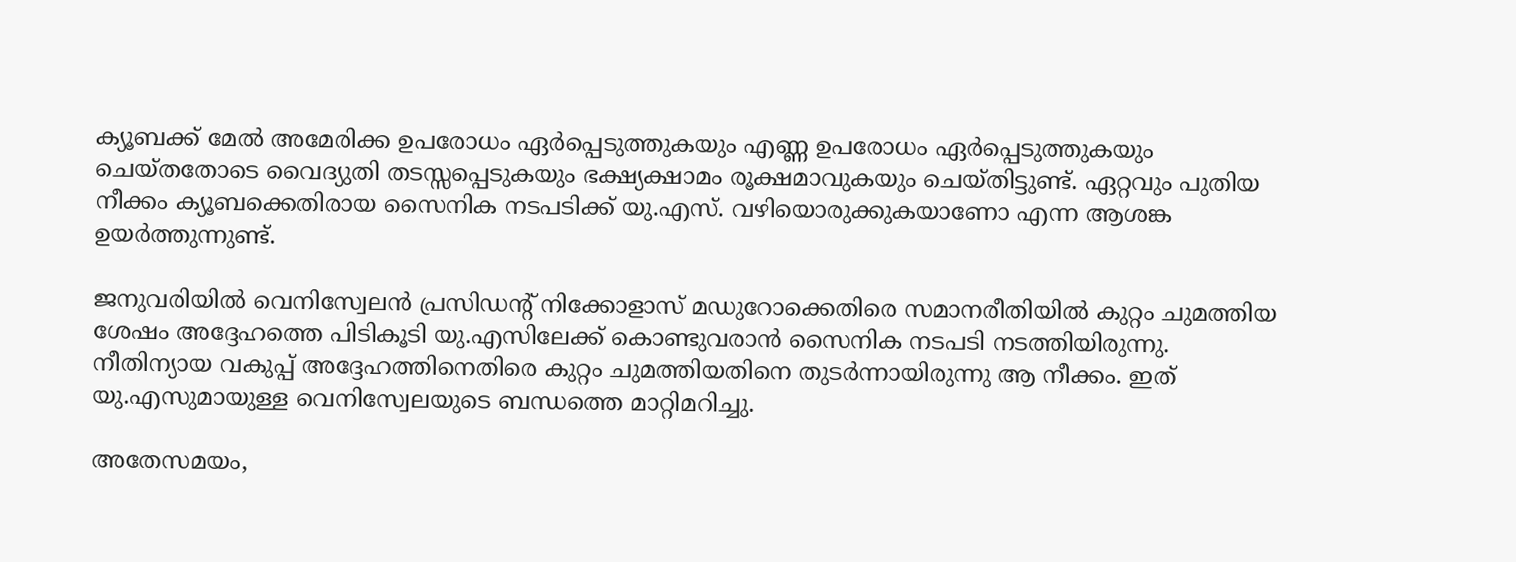ക്യൂബക്ക് മേൽ അമേരിക്ക ഉപരോധം ഏർപ്പെടുത്തുകയും എണ്ണ ഉപരോധം ഏർപ്പെടുത്തുകയും ചെയ്തതോടെ വൈദ്യുതി തടസ്സപ്പെടുകയും ഭക്ഷ്യക്ഷാമം രൂക്ഷമാവുകയും ചെയ്തിട്ടുണ്ട്. ഏറ്റവും പുതിയ നീക്കം ക്യൂബക്കെതിരായ സൈനിക നടപടിക്ക് യു.എസ്. വഴിയൊരുക്കുകയാണോ എന്ന ആശങ്ക ഉയർത്തുന്നുണ്ട്.

ജനുവരിയിൽ വെനിസ്വേലൻ പ്രസിഡന്റ് നിക്കോളാസ് മഡുറോക്കെതിരെ സമാനരീതിയിൽ കുറ്റം ചുമത്തിയ ശേഷം അദ്ദേഹത്തെ പിടികൂടി യു.എസിലേക്ക് കൊണ്ടുവരാൻ സൈനിക നടപടി നടത്തിയിരുന്നു. നീതിന്യായ വകുപ്പ് അദ്ദേഹത്തിനെതിരെ കുറ്റം ചുമത്തിയതിനെ തുടർന്നായിരുന്നു ആ നീക്കം. ഇത് യു.എസുമായുള്ള വെനിസ്വേലയുടെ ബന്ധത്തെ മാറ്റിമറിച്ചു.

അതേസമയം,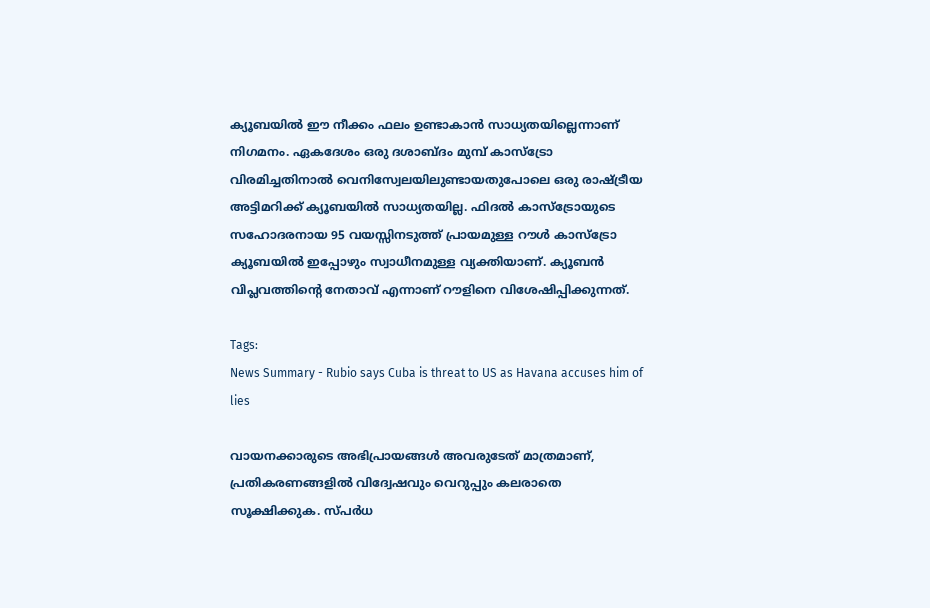ക്യൂബയിൽ ഈ നീക്കം ഫലം ഉണ്ടാകാൻ സാധ്യതയില്ലെന്നാണ് നിഗമനം. ഏകദേശം ഒരു ദശാബ്ദം മുമ്പ് കാസ്ട്രോ വിരമിച്ചതിനാൽ വെനിസ്വേലയിലുണ്ടായതുപോലെ ഒരു രാഷ്ട്രീയ അട്ടിമറിക്ക് ക്യൂബയിൽ സാധ്യതയില്ല. ഫിദൽ കാസ്ട്രോയുടെ സഹോദരനായ 95 വയസ്സിനടുത്ത് പ്രായമുള്ള റൗൾ കാസ്ട്രോ ക്യൂബയിൽ ഇപ്പോഴും സ്വാധീനമുള്ള വ്യക്തിയാണ്. ക്യൂബൻ വിപ്ലവത്തിന്റെ നേതാവ് എന്നാണ് റൗളിനെ വിശേഷിപ്പിക്കുന്നത്.

Tags:
News Summary - Rubio says Cuba is threat to US as Havana accuses him of lies

വായനക്കാരുടെ അഭിപ്രായങ്ങള്‍ അവരുടേത് മാത്രമാണ്, പ്രതികരണങ്ങളിൽ വിദ്വേഷവും വെറുപ്പും കലരാതെ സൂക്ഷിക്കുക. സ്പർധ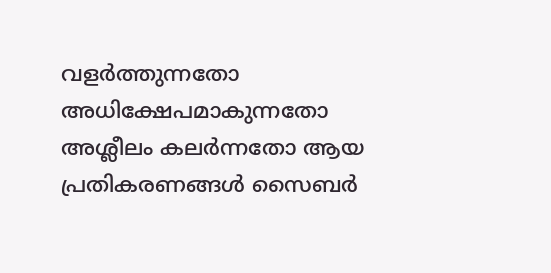വളർത്തുന്നതോ അധിക്ഷേപമാകുന്നതോ അശ്ലീലം കലർന്നതോ ആയ പ്രതികരണങ്ങൾ സൈബർ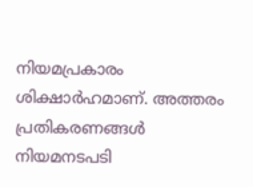നിയമപ്രകാരം ശിക്ഷാർഹമാണ്. അത്തരം പ്രതികരണങ്ങൾ നിയമനടപടി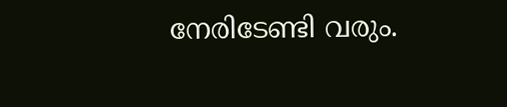നേരിടേണ്ടി വരും.